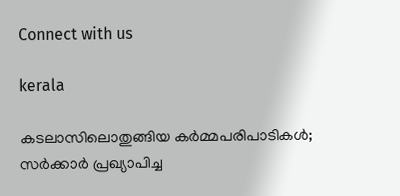Connect with us

kerala

കടലാസിലൊതുങ്ങിയ കര്‍മ്മപരിപാടികള്‍; സര്‍ക്കാര്‍ പ്രഖ്യാപിച്ച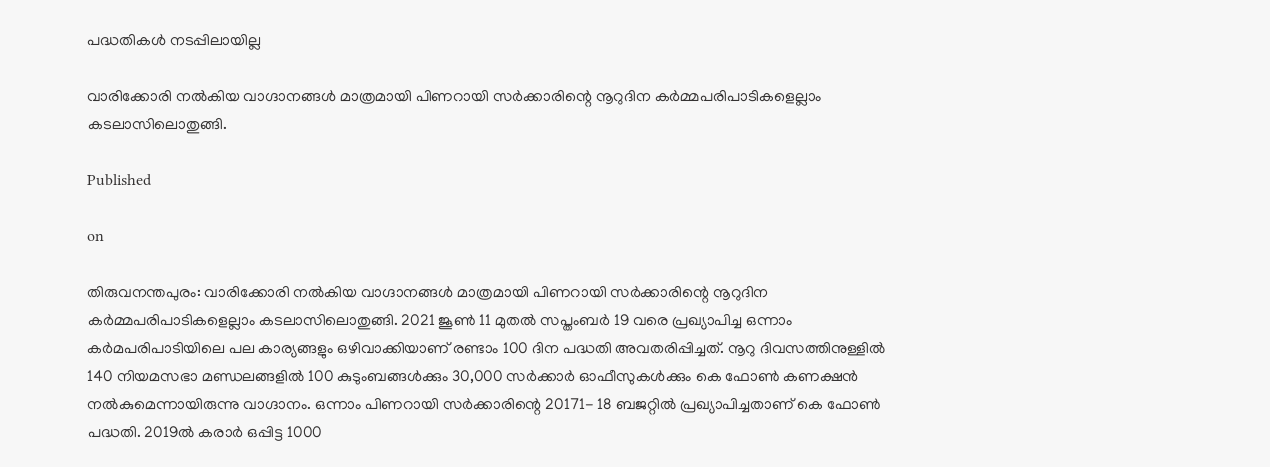പദ്ധതികള്‍ നടപ്പിലായില്ല

വാരിക്കോരി നല്‍കിയ വാഗ്ദാനങ്ങള്‍ മാത്രമായി പിണറായി സര്‍ക്കാരിന്റെ നൂറുദിന കര്‍മ്മപരിപാടികളെല്ലാം കടലാസിലൊതുങ്ങി.

Published

on

തിരുവനന്തപുരം: വാരിക്കോരി നല്‍കിയ വാഗ്ദാനങ്ങള്‍ മാത്രമായി പിണറായി സര്‍ക്കാരിന്റെ നൂറുദിന കര്‍മ്മപരിപാടികളെല്ലാം കടലാസിലൊതുങ്ങി. 2021 ജൂണ്‍ 11 മുതല്‍ സപ്തംബര്‍ 19 വരെ പ്രഖ്യാപിച്ച ഒന്നാം കര്‍മപരിപാടിയിലെ പല കാര്യങ്ങളും ഒഴിവാക്കിയാണ് രണ്ടാം 100 ദിന പദ്ധതി അവതരിപ്പിച്ചത്. നൂറു ദിവസത്തിനുള്ളില്‍ 140 നിയമസഭാ മണ്ഡലങ്ങളില്‍ 100 കുടുംബങ്ങള്‍ക്കും 30,000 സര്‍ക്കാര്‍ ഓഫീസുകള്‍ക്കും കെ ഫോണ്‍ കണക്ഷന്‍ നല്‍കുമെന്നായിരുന്നു വാഗ്ദാനം. ഒന്നാം പിണറായി സര്‍ക്കാരിന്റെ 20171- 18 ബജറ്റില്‍ പ്രഖ്യാപിച്ചതാണ് കെ ഫോണ്‍ പദ്ധതി. 2019ല്‍ കരാര്‍ ഒപ്പിട്ട 1000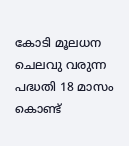കോടി മൂലധന ചെലവു വരുന്ന പദ്ധതി 18 മാസം കൊണ്ട്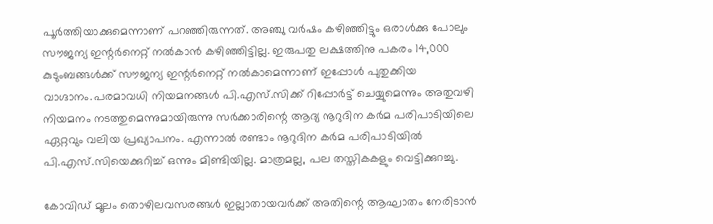പൂര്‍ത്തിയാക്കുമെന്നാണ് പറഞ്ഞിരുന്നത്. അഞ്ചു വര്‍ഷം കഴിഞ്ഞിട്ടും ഒരാള്‍ക്കു പോലും സൗജന്യ ഇന്റര്‍നെറ്റ് നല്‍കാന്‍ കഴിഞ്ഞിട്ടില്ല. ഇരുപതു ലക്ഷത്തിനു പകരം 14,000 കുടുംബങ്ങള്‍ക്ക് സൗജന്യ ഇന്റര്‍നെറ്റ് നല്‍കാമെന്നാണ് ഇപ്പോള്‍ പുതുക്കിയ വാഗ്ദാനം.പരമാവധി നിയമനങ്ങള്‍ പി.എസ്.സിക്ക് റിപ്പോര്‍ട്ട് ചെയ്യുമെന്നും അതുവഴി നിയമനം നടത്തുമെന്നുമായിരുന്നു സര്‍ക്കാരിന്റെ ആദ്യ നൂറുദിന കര്‍മ പരിപാടിയിലെ ഏറ്റവും വലിയ പ്രഖ്യാപനം. എന്നാല്‍ രണ്ടാം നൂറുദിന കര്‍മ പരിപാടിയില്‍ പി.എസ്.സിയെക്കുറിച്ച് ഒന്നും മിണ്ടിയില്ല. മാത്രമല്ല, പല തസ്തികകളും വെട്ടിക്കുറച്ചു.

കോവിഡ് മൂലം തൊഴിലവസരങ്ങള്‍ ഇല്ലാതായവര്‍ക്ക് അതിന്റെ ആഘാതം നേരിടാന്‍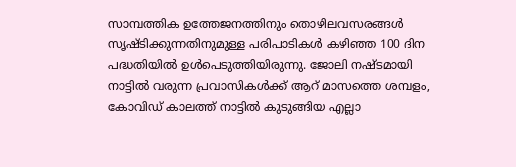സാമ്പത്തിക ഉത്തേജനത്തിനും തൊഴിലവസരങ്ങള്‍ സൃഷ്ടിക്കുന്നതിനുമുള്ള പരിപാടികള്‍ കഴിഞ്ഞ 100 ദിന പദ്ധതിയില്‍ ഉള്‍പെടുത്തിയിരുന്നു. ജോലി നഷ്ടമായി നാട്ടില്‍ വരുന്ന പ്രവാസികള്‍ക്ക് ആറ് മാസത്തെ ശമ്പളം, കോവിഡ് കാലത്ത് നാട്ടില്‍ കുടുങ്ങിയ എല്ലാ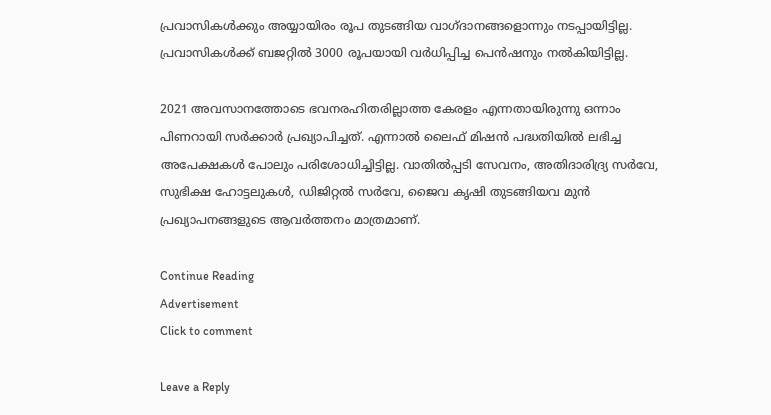പ്രവാസികള്‍ക്കും അയ്യായിരം രൂപ തുടങ്ങിയ വാഗ്ദാനങ്ങളൊന്നും നടപ്പായിട്ടില്ല. പ്രവാസികള്‍ക്ക് ബജറ്റില്‍ 3000 രൂപയായി വര്‍ധിപ്പിച്ച പെന്‍ഷനും നല്‍കിയിട്ടില്ല.

2021 അവസാനത്തോടെ ഭവനരഹിതരില്ലാത്ത കേരളം എന്നതായിരുന്നു ഒന്നാം പിണറായി സര്‍ക്കാര്‍ പ്രഖ്യാപിച്ചത്. എന്നാല്‍ ലൈഫ് മിഷന്‍ പദ്ധതിയില്‍ ലഭിച്ച അപേക്ഷകള്‍ പോലും പരിശോധിച്ചിട്ടില്ല. വാതില്‍പ്പടി സേവനം, അതിദാരിദ്ര്യ സര്‍വേ, സുഭിക്ഷ ഹോട്ടലുകള്‍, ഡിജിറ്റല്‍ സര്‍വേ, ജൈവ കൃഷി തുടങ്ങിയവ മുന്‍ പ്രഖ്യാപനങ്ങളുടെ ആവര്‍ത്തനം മാത്രമാണ്.

Continue Reading
Advertisement
Click to comment

Leave a Reply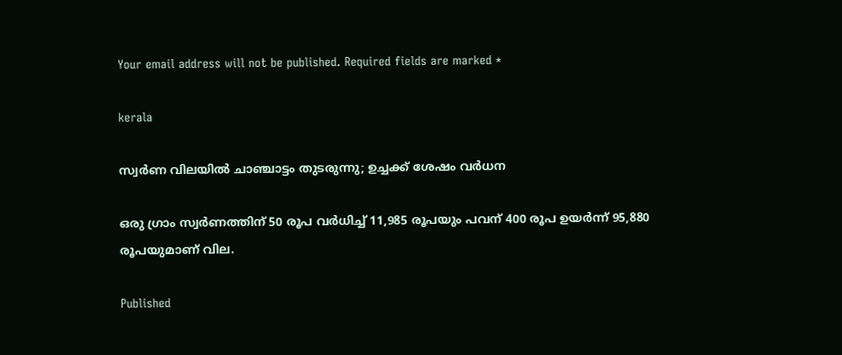Your email address will not be published. Required fields are marked *

kerala

സ്വര്‍ണ വിലയില്‍ ചാഞ്ചാട്ടം തുടരുന്നു; ഉച്ചക്ക് ശേഷം വര്‍ധന

ഒരു ഗ്രാം സ്വര്‍ണത്തിന് 50 രൂപ വര്‍ധിച്ച് 11,985 രൂപയും പവന് 400 രൂപ ഉയര്‍ന്ന് 95,880 രൂപയുമാണ് വില.

Published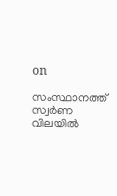on

സംസ്ഥാനത്ത് സ്വര്‍ണ വിലയില്‍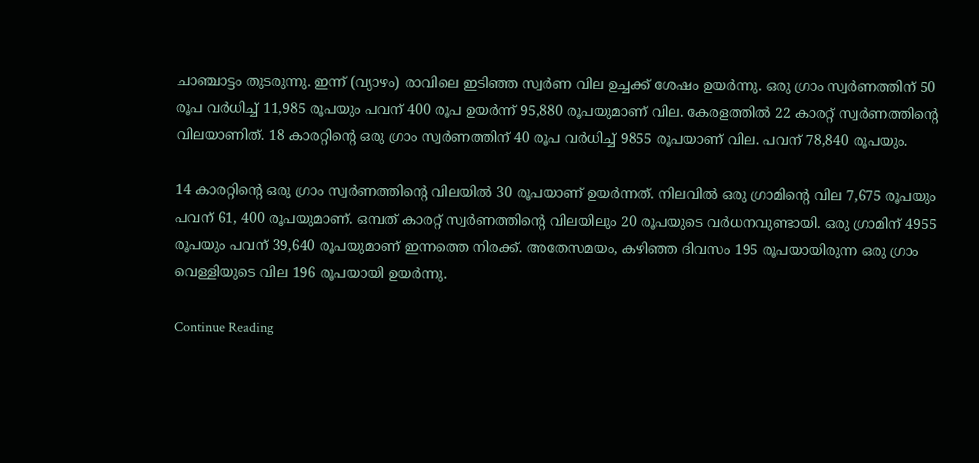ചാഞ്ചാട്ടം തുടരുന്നു. ഇന്ന് (വ്യാഴം) രാവിലെ ഇടിഞ്ഞ സ്വര്‍ണ വില ഉച്ചക്ക് ശേഷം ഉയര്‍ന്നു. ഒരു ഗ്രാം സ്വര്‍ണത്തിന് 50 രൂപ വര്‍ധിച്ച് 11,985 രൂപയും പവന് 400 രൂപ ഉയര്‍ന്ന് 95,880 രൂപയുമാണ് വില. കേരളത്തില്‍ 22 കാരറ്റ് സ്വര്‍ണത്തിന്റെ വിലയാണിത്. 18 കാരറ്റിന്റെ ഒരു ഗ്രാം സ്വര്‍ണത്തിന് 40 രൂപ വര്‍ധിച്ച് 9855 രൂപയാണ് വില. പവന് 78,840 രൂപയും.

14 കാരറ്റിന്റെ ഒരു ഗ്രാം സ്വര്‍ണത്തിന്റെ വിലയില്‍ 30 രൂപയാണ് ഉയര്‍ന്നത്. നിലവില്‍ ഒരു ഗ്രാമിന്റെ വില 7,675 രൂപയും പവന് 61, 400 രൂപയുമാണ്. ഒമ്പത് കാരറ്റ് സ്വര്‍ണത്തിന്റെ വിലയിലും 20 രൂപയുടെ വര്‍ധനവുണ്ടായി. ഒരു ഗ്രാമിന് 4955 രൂപയും പവന് 39,640 രൂപയുമാണ് ഇന്നത്തെ നിരക്ക്. അതേസമയം, കഴിഞ്ഞ ദിവസം 195 രൂപയായിരുന്ന ഒരു ഗ്രാം വെള്ളിയുടെ വില 196 രൂപയായി ഉയര്‍ന്നു.

Continue Reading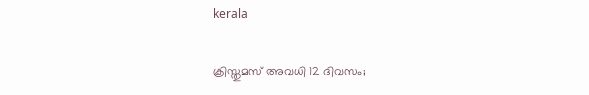kerala

ക്രിസ്തുമസ് അവധി 12 ദിവസം;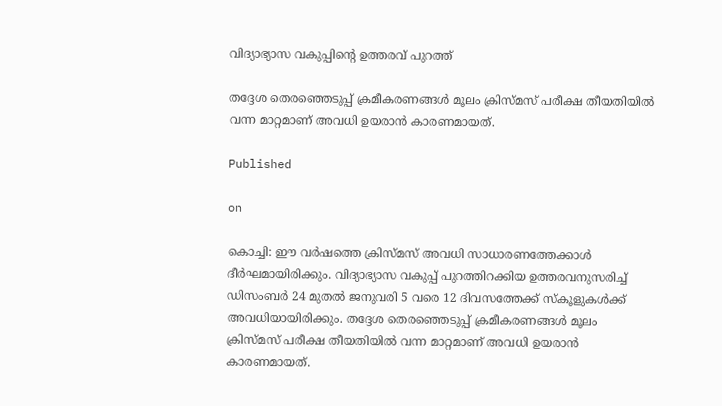വിദ്യാഭ്യാസ വകുപ്പിന്റെ ഉത്തരവ് പുറത്ത്

തദ്ദേശ തെരഞ്ഞെടുപ്പ് ക്രമീകരണങ്ങള്‍ മൂലം ക്രിസ്മസ് പരീക്ഷ തീയതിയില്‍ വന്ന മാറ്റമാണ് അവധി ഉയരാന്‍ കാരണമായത്.

Published

on

കൊച്ചി: ഈ വര്‍ഷത്തെ ക്രിസ്മസ് അവധി സാധാരണത്തേക്കാള്‍ ദീര്‍ഘമായിരിക്കും. വിദ്യാഭ്യാസ വകുപ്പ് പുറത്തിറക്കിയ ഉത്തരവനുസരിച്ച് ഡിസംബര്‍ 24 മുതല്‍ ജനുവരി 5 വരെ 12 ദിവസത്തേക്ക് സ്‌കൂളുകള്‍ക്ക് അവധിയായിരിക്കും. തദ്ദേശ തെരഞ്ഞെടുപ്പ് ക്രമീകരണങ്ങള്‍ മൂലം ക്രിസ്മസ് പരീക്ഷ തീയതിയില്‍ വന്ന മാറ്റമാണ് അവധി ഉയരാന്‍ കാരണമായത്.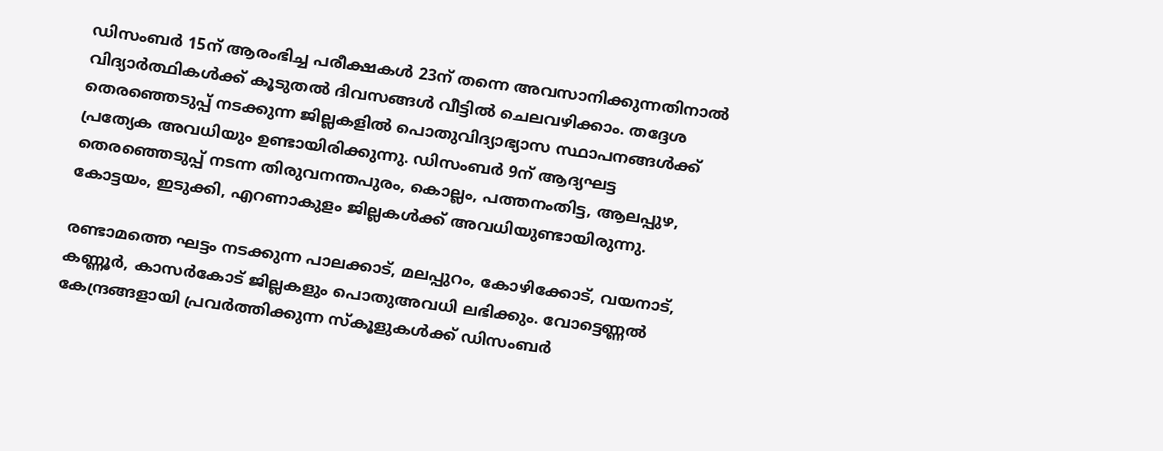ഡിസംബര്‍ 15ന് ആരംഭിച്ച പരീക്ഷകള്‍ 23ന് തന്നെ അവസാനിക്കുന്നതിനാല്‍ വിദ്യാര്‍ത്ഥികള്‍ക്ക് കൂടുതല്‍ ദിവസങ്ങള്‍ വീട്ടില്‍ ചെലവഴിക്കാം. തദ്ദേശ തെരഞ്ഞെടുപ്പ് നടക്കുന്ന ജില്ലകളില്‍ പൊതുവിദ്യാഭ്യാസ സ്ഥാപനങ്ങള്‍ക്ക് പ്രത്യേക അവധിയും ഉണ്ടായിരിക്കുന്നു. ഡിസംബര്‍ 9ന് ആദ്യഘട്ട തെരഞ്ഞെടുപ്പ് നടന്ന തിരുവനന്തപുരം, കൊല്ലം, പത്തനംതിട്ട, ആലപ്പുഴ, കോട്ടയം, ഇടുക്കി, എറണാകുളം ജില്ലകള്‍ക്ക് അവധിയുണ്ടായിരുന്നു.

രണ്ടാമത്തെ ഘട്ടം നടക്കുന്ന പാലക്കാട്, മലപ്പുറം, കോഴിക്കോട്, വയനാട്, കണ്ണൂര്‍, കാസര്‍കോട് ജില്ലകളും പൊതുഅവധി ലഭിക്കും. വോട്ടെണ്ണല്‍ കേന്ദ്രങ്ങളായി പ്രവര്‍ത്തിക്കുന്ന സ്‌കൂളുകള്‍ക്ക് ഡിസംബര്‍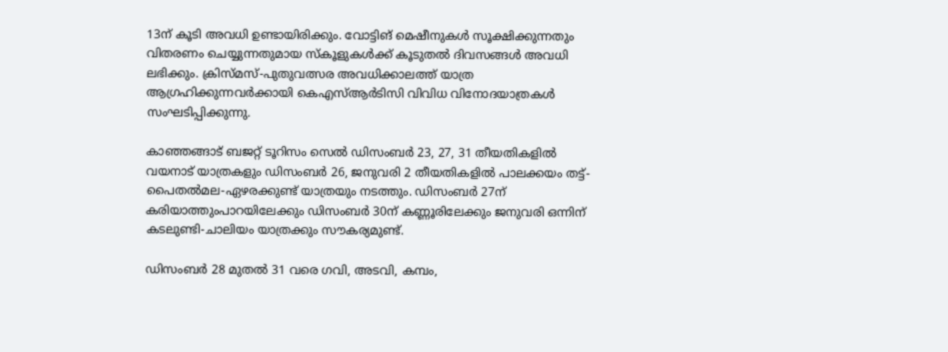13ന് കൂടി അവധി ഉണ്ടായിരിക്കും. വോട്ടിങ് മെഷീനുകള്‍ സൂക്ഷിക്കുന്നതും വിതരണം ചെയ്യുന്നതുമായ സ്‌കൂളുകള്‍ക്ക് കൂടുതല്‍ ദിവസങ്ങള്‍ അവധി ലഭിക്കും. ക്രിസ്മസ്-പുതുവത്സര അവധിക്കാലത്ത് യാത്ര ആഗ്രഹിക്കുന്നവര്‍ക്കായി കെഎസ്ആര്‍ടിസി വിവിധ വിനോദയാത്രകള്‍ സംഘടിപ്പിക്കുന്നു.

കാഞ്ഞങ്ങാട് ബജറ്റ് ടൂറിസം സെല്‍ ഡിസംബര്‍ 23, 27, 31 തീയതികളില്‍ വയനാട് യാത്രകളും ഡിസംബര്‍ 26, ജനുവരി 2 തീയതികളില്‍ പാലക്കയം തട്ട്-പൈതല്‍മല-ഏഴരക്കുണ്ട് യാത്രയും നടത്തും. ഡിസംബര്‍ 27ന് കരിയാത്തുംപാറയിലേക്കും ഡിസംബര്‍ 30ന് കണ്ണൂരിലേക്കും ജനുവരി ഒന്നിന് കടലുണ്ടി-ചാലിയം യാത്രക്കും സൗകര്യമുണ്ട്.

ഡിസംബര്‍ 28 മുതല്‍ 31 വരെ ഗവി, അടവി, കമ്പം,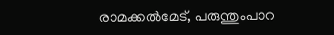രാമക്കല്‍മേട്, പരുന്തുംപാറ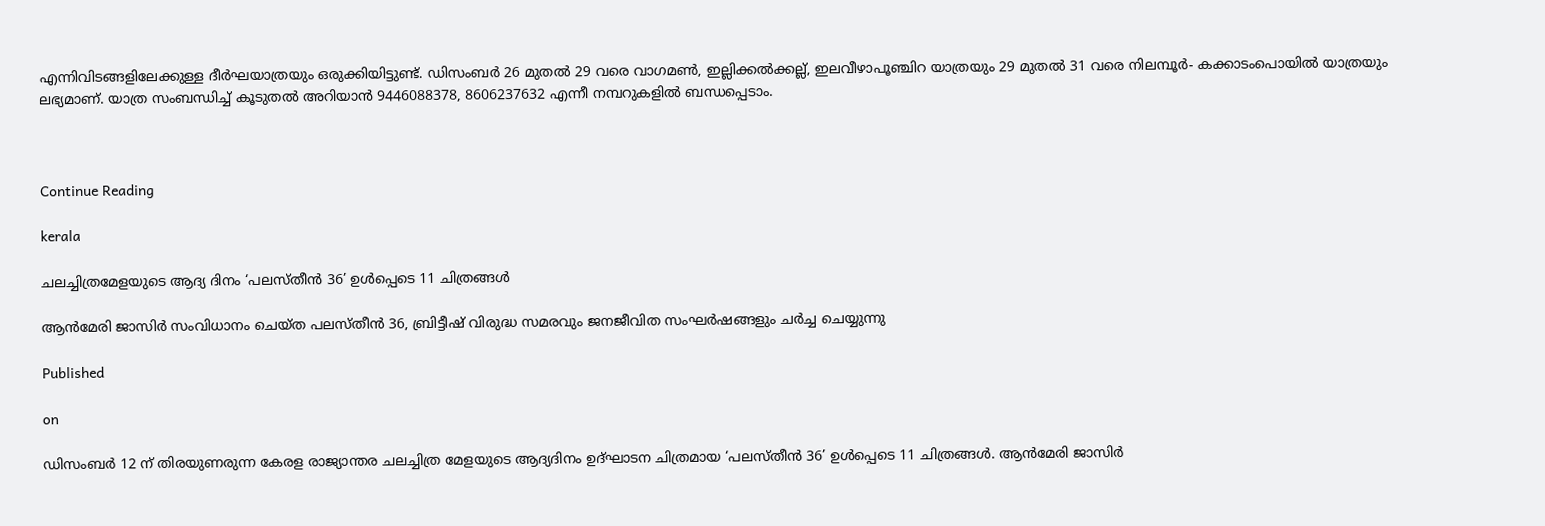എന്നിവിടങ്ങളിലേക്കുള്ള ദീര്‍ഘയാത്രയും ഒരുക്കിയിട്ടുണ്ട്. ഡിസംബര്‍ 26 മുതല്‍ 29 വരെ വാഗമണ്‍, ഇല്ലിക്കല്‍ക്കല്ല്, ഇലവീഴാപൂഞ്ചിറ യാത്രയും 29 മുതല്‍ 31 വരെ നിലമ്പൂര്‍- കക്കാടംപൊയില്‍ യാത്രയും ലഭ്യമാണ്. യാത്ര സംബന്ധിച്ച് കൂടുതല്‍ അറിയാന്‍ 9446088378, 8606237632 എന്നീ നമ്പറുകളില്‍ ബന്ധപ്പെടാം.



Continue Reading

kerala

ചലച്ചിത്രമേളയുടെ ആദ്യ ദിനം ‘പലസ്തീന്‍ 36’ ഉള്‍പ്പെടെ 11 ചിത്രങ്ങള്‍

ആന്‍മേരി ജാസിര്‍ സംവിധാനം ചെയ്ത പലസ്തീന്‍ 36, ബ്രിട്ടീഷ് വിരുദ്ധ സമരവും ജനജീവിത സംഘര്‍ഷങ്ങളും ചര്‍ച്ച ചെയ്യുന്നു

Published

on

ഡിസംബര്‍ 12 ന് തിരയുണരുന്ന കേരള രാജ്യാന്തര ചലച്ചിത്ര മേളയുടെ ആദ്യദിനം ഉദ്ഘാടന ചിത്രമായ ‘പലസ്തീന്‍ 36’ ഉള്‍പ്പെടെ 11 ചിത്രങ്ങള്‍. ആന്‍മേരി ജാസിര്‍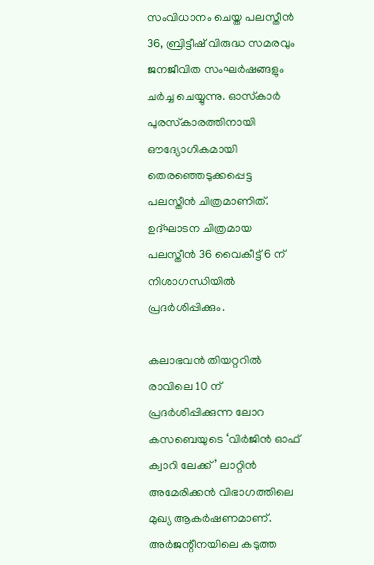സംവിധാനം ചെയ്ത പലസ്തീന്‍ 36, ബ്രിട്ടീഷ് വിരുദ്ധ സമരവും ജനജീവിത സംഘര്‍ഷങ്ങളും ചര്‍ച്ച ചെയ്യുന്നു. ഓസ്‌കാര്‍ പുരസ്‌കാരത്തിനായി ഔദ്യോഗികമായി തെരഞ്ഞെടുക്കപ്പെട്ട പലസ്തീന്‍ ചിത്രമാണിത്.  ഉദ്ഘാടന ചിത്രമായ പലസ്തീന്‍ 36 വൈകീട്ട് 6 ന് നിശാഗന്ധിയില്‍ പ്രദര്‍ശിപ്പിക്കും.

കലാഭവന്‍ തിയറ്ററില്‍ രാവിലെ 10 ന് പ്രദര്‍ശിപ്പിക്കുന്ന ലോറ കസബെയുടെ ‘വിര്‍ജിന്‍ ഓഫ് ക്വാറി ലേക്ക്’ ലാറ്റിന്‍ അമേരിക്കന്‍ വിഭാഗത്തിലെ മുഖ്യ ആകര്‍ഷണമാണ്. അര്‍ജന്റീനയിലെ കടുത്ത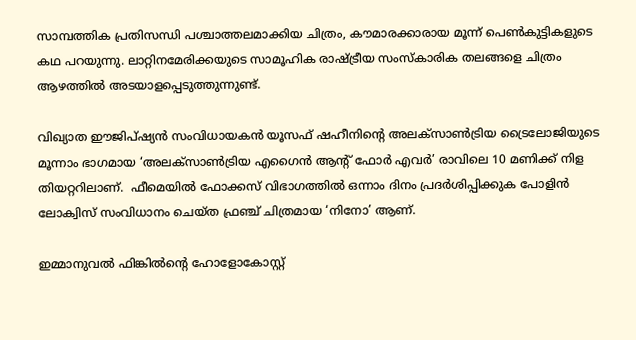സാമ്പത്തിക പ്രതിസന്ധി പശ്ചാത്തലമാക്കിയ ചിത്രം, കൗമാരക്കാരായ മൂന്ന് പെണ്‍കുട്ടികളുടെ കഥ പറയുന്നു. ലാറ്റിനമേരിക്കയുടെ സാമൂഹിക രാഷ്ട്രീയ സംസ്‌കാരിക തലങ്ങളെ ചിത്രം ആഴത്തില്‍ അടയാളപ്പെടുത്തുന്നുണ്ട്.

വിഖ്യാത ഈജിപ്ഷ്യന്‍ സംവിധായകന്‍ യൂസഫ് ഷഹീനിന്റെ അലക്‌സാണ്‍ട്രിയ ട്രൈലോജിയുടെ മൂന്നാം ഭാഗമായ ‘അലക്‌സാണ്‍ട്രിയ എഗൈന്‍ ആന്റ് ഫോര്‍ എവര്‍’ രാവിലെ 10 മണിക്ക് നിള തിയറ്ററിലാണ്.  ഫീമെയില്‍ ഫോക്കസ് വിഭാഗത്തില്‍ ഒന്നാം ദിനം പ്രദര്‍ശിപ്പിക്കുക പോളിന്‍ ലോക്വിസ് സംവിധാനം ചെയ്ത ഫ്രഞ്ച് ചിത്രമായ ‘നിനോ’ ആണ്.

ഇമ്മാനുവല്‍ ഫിങ്കില്‍ന്റെ ഹോളോകോസ്റ്റ്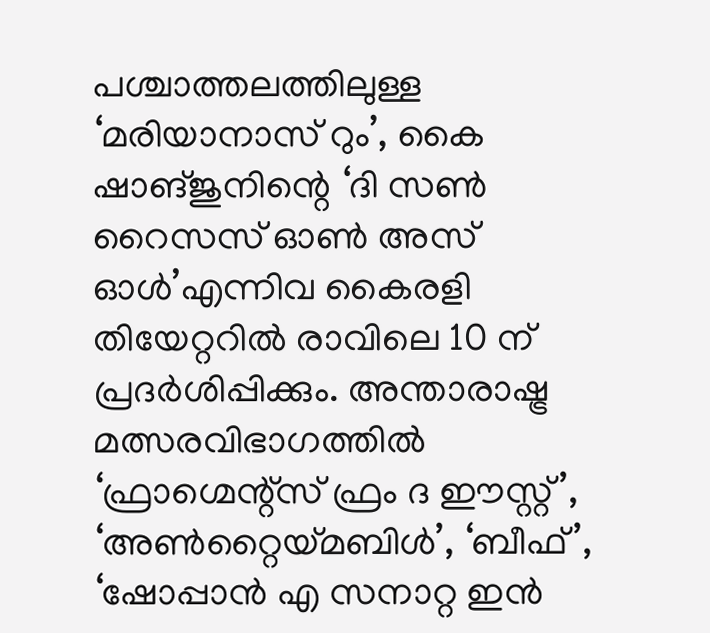പശ്ചാത്തലത്തിലുള്ള ‘മരിയാനാസ് റും’, കൈ ഷാങ്ജുനിന്റെ ‘ദി സണ്‍ റൈസസ് ഓണ്‍ അസ് ഓള്‍’എന്നിവ കൈരളി തിയേറ്ററില്‍ രാവിലെ 10 ന് പ്രദര്‍ശിപ്പിക്കും. അന്താരാഷ്ട്ര മത്സരവിഭാഗത്തില്‍ ‘ഫ്രാഗ്മെന്റ്‌സ് ഫ്രം ദ ഈസ്റ്റ്’, ‘അണ്‍റ്റൈയ്മബിള്‍’, ‘ബീഫ്’, ‘ഷോപ്പാന്‍ എ സനാറ്റ ഇന്‍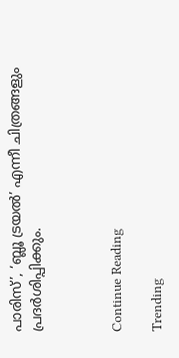പാരിസ്’, ‘ബ്ലൂ ട്രയല്‍’ എന്നീ ചിത്രങ്ങളും പ്രദര്‍ശിപ്പിക്കും.



Continue Reading

Trending